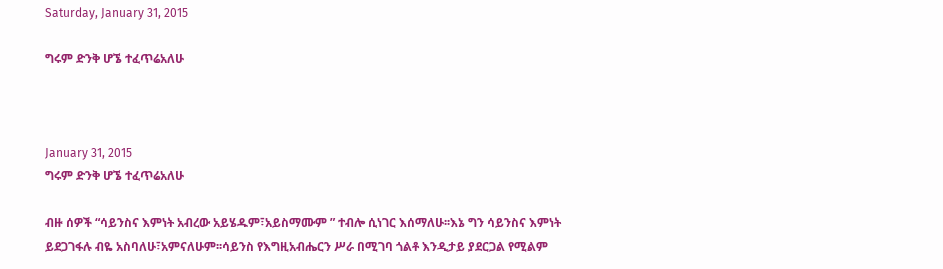Saturday, January 31, 2015

ግሩም ድንቅ ሆኜ ተፈጥሬአለሁ



January 31, 2015
ግሩም ድንቅ ሆኜ ተፈጥሬአለሁ

ብዙ ሰዎች “ሳይንስና እምነት አብረው አይሄዱም፣አይስማሙም ” ተብሎ ሲነገር እሰማለሁ፡፡እኔ ግን ሳይንስና እምነት ይደጋገፋሉ ብዬ አስባለሁ፣አምናለሁም፡፡ሳይንስ የእግዚአብሔርን ሥራ በሚገባ ጎልቶ እንዲታይ ያደርጋል የሚልም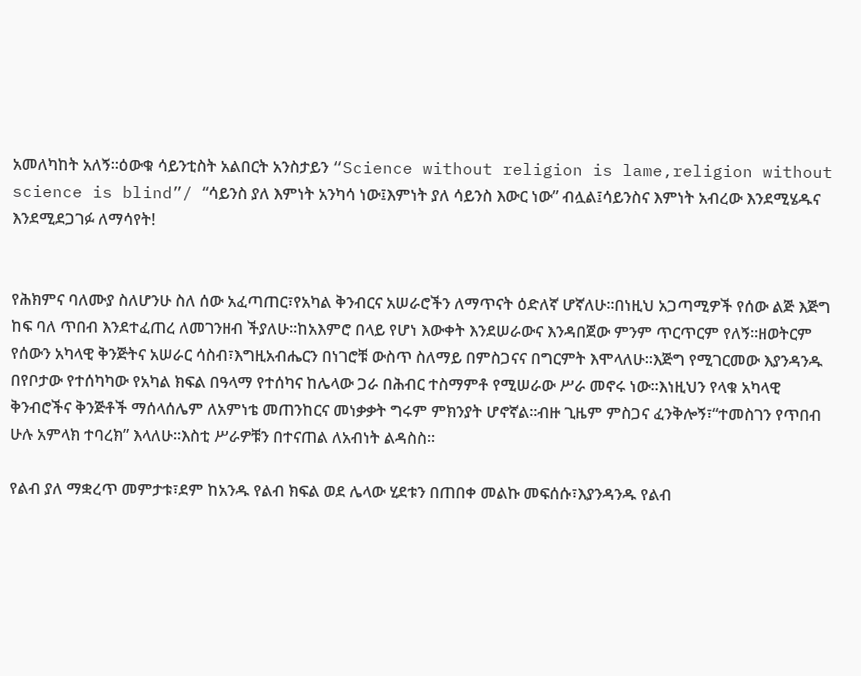አመለካከት አለኝ፡፡ዕውቁ ሳይንቲስት አልበርት አንስታይን “Science without religion is lame,religion without science is blind”/ “ሳይንስ ያለ እምነት አንካሳ ነው፤እምነት ያለ ሳይንስ እውር ነው” ብሏል፤ሳይንስና እምነት አብረው እንደሚሄዱና እንደሚደጋገፉ ለማሳየት!


የሕክምና ባለሙያ ስለሆንሁ ስለ ሰው አፈጣጠር፣የአካል ቅንብርና አሠራሮችን ለማጥናት ዕድለኛ ሆኛለሁ፡፡በነዚህ አጋጣሚዎች የሰው ልጅ እጅግ ከፍ ባለ ጥበብ እንደተፈጠረ ለመገንዘብ ችያለሁ፡፡ከአእምሮ በላይ የሆነ እውቀት እንደሠራውና እንዳበጀው ምንም ጥርጥርም የለኝ፡፡ዘወትርም የሰውን አካላዊ ቅንጅትና አሠራር ሳስብ፣እግዚአብሔርን በነገሮቹ ውስጥ ስለማይ በምስጋናና በግርምት እሞላለሁ፡፡እጅግ የሚገርመው እያንዳንዱ በየቦታው የተሰካካው የአካል ክፍል በዓላማ የተሰካና ከሌላው ጋራ በሕብር ተስማምቶ የሚሠራው ሥራ መኖሩ ነው፡፡እነዚህን የላቁ አካላዊ ቅንብሮችና ቅንጅቶች ማሰላሰሌም ለአምነቴ መጠንከርና መነቃቃት ግሩም ምክንያት ሆኖኛል፡፡ብዙ ጊዜም ምስጋና ፈንቅሎኝ፣“ተመስገን የጥበብ ሁሉ አምላክ ተባረክ” እላለሁ፡፡እስቲ ሥራዎቹን በተናጠል ለአብነት ልዳስስ፡፡

የልብ ያለ ማቋረጥ መምታቱ፣ደም ከአንዱ የልብ ክፍል ወደ ሌላው ሂደቱን በጠበቀ መልኩ መፍሰሱ፣እያንዳንዱ የልብ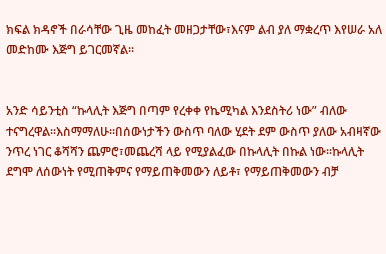ክፍል ክዳኖች በራሳቸው ጊዜ መከፈት መዘጋታቸው፣እናም ልብ ያለ ማቋረጥ እየሠራ አለ መድከሙ እጅግ ይገርመኛል፡፡


አንድ ሳይንቲስ “ኩላሊት እጅግ በጣም የረቀቀ የኬሚካል እንደስትሪ ነው” ብለው ተናግረዋል፡፡እስማማለሁ፡፡በሰውነታችን ውስጥ ባለው ሂደት ደም ውስጥ ያለው አብዛኛው ንጥረ ነገር ቆሻሻን ጨምሮ፣መጨረሻ ላይ የሚያልፈው በኩላሊት በኩል ነው፡፡ኩላሊት ደግሞ ለሰውነት የሚጠቅምና የማይጠቅመውን ለይቶ፣ የማይጠቅመውን ብቻ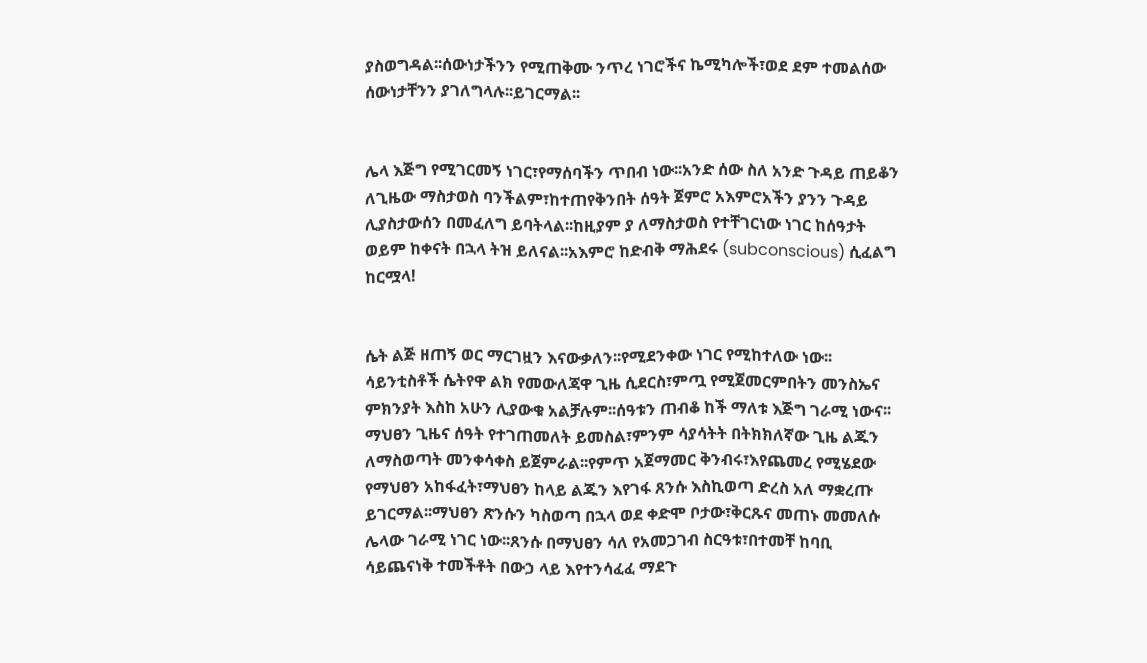ያስወግዳል፡፡ሰውነታችንን የሚጠቅሙ ንጥረ ነገሮችና ኬሚካሎች፣ወደ ደም ተመልሰው ሰውነታቸንን ያገለግላሉ፡፡ይገርማል፡፡


ሌላ እጅግ የሚገርመኝ ነገር፣የማሰባችን ጥበብ ነው፡፡አንድ ሰው ስለ አንድ ጉዳይ ጠይቆን ለጊዜው ማስታወስ ባንችልም፣ከተጠየቅንበት ሰዓት ጀምሮ አእምሮአችን ያንን ጉዳይ ሊያስታውሰን በመፈለግ ይባትላል፡፡ከዚያም ያ ለማስታወስ የተቸገርነው ነገር ከሰዓታት ወይም ከቀናት በኋላ ትዝ ይለናል፡፡አእምሮ ከድብቅ ማሕደሩ (subconscious) ሲፈልግ ከርሟላ!


ሴት ልጅ ዘጠኝ ወር ማርገዟን እናውቃለን፡፡የሚደንቀው ነገር የሚከተለው ነው፡፡ሳይንቲስቶች ሴትየዋ ልክ የመውለጃዋ ጊዜ ሲደርስ፣ምጧ የሚጀመርምበትን መንስኤና ምክንያት እስከ አሁን ሊያውቁ አልቻሉም፡፡ሰዓቱን ጠብቆ ከች ማለቱ እጅግ ገራሚ ነውና፡፡ማህፀን ጊዜና ሰዓት የተገጠመለት ይመስል፣ምንም ሳያሳትት በትክክለኛው ጊዜ ልጁን ለማስወጣት መንቀሳቀስ ይጀምራል፡፡የምጥ አጀማመር ቅንብሩ፣እየጨመረ የሚሄደው የማህፀን አከፋፈት፣ማህፀን ከላይ ልጁን እየገፋ ጸንሱ እስኪወጣ ድረስ አለ ማቋረጡ ይገርማል፡፡ማህፀን ጽንሱን ካስወጣ በኋላ ወደ ቀድሞ ቦታው፣ቅርጹና መጠኑ መመለሱ ሌላው ገራሚ ነገር ነው፡፡ጸንሱ በማህፀን ሳለ የአመጋገብ ስርዓቱ፣በተመቸ ከባቢ ሳይጨናነቅ ተመችቶት በውኃ ላይ እየተንሳፈፈ ማደጉ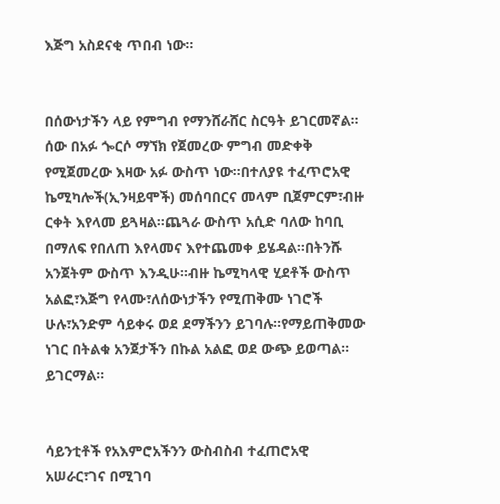እጅግ አስደናቂ ጥበብ ነው፡፡


በሰውነታችን ላይ የምግብ የማንሸራሸር ስርዓት ይገርመኛል፡፡ሰው በአፉ ጐርሶ ማኘክ የጀመረው ምግብ መድቀቅ የሚጀመረው እዛው አፉ ውስጥ ነው፡፡በተለያዩ ተፈጥሮአዊ ኬሚካሎች(ኢንዛይሞች) መሰባበርና መላም ቢጀምርም፣ብዙ ርቀት እየላመ ይጓዛል፡፡ጨጓራ ውስጥ አሲድ ባለው ከባቢ በማለፍ የበለጠ እየላመና እየተጨመቀ ይሄዳል፡፡በትንሹ አንጀትም ውስጥ እንዲሁ፡፡ብዙ ኬሚካላዊ ሂደቶች ውስጥ አልፎ፣እጅግ የላሙ፣ለሰውነታችን የሚጠቅሙ ነገሮች ሁሉ፣አንድም ሳይቀሩ ወደ ደማችንን ይገባሉ፡፡የማይጠቅመው ነገር በትልቁ አንጀታችን በኩል አልፎ ወደ ውጭ ይወጣል፡፡ይገርማል፡፡


ሳይንቲቶች የአእምሮአችንን ውስብስብ ተፈጠሮአዊ አሠራር፣ገና በሚገባ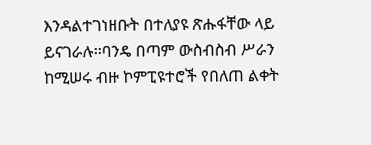እንዳልተገነዘቡት በተለያዩ ጽሑፋቸው ላይ ይናገራሉ፡፡ባንዴ በጣም ውስብስብ ሥራን ከሚሠሩ ብዙ ኮምፒዩተሮች የበለጠ ልቀት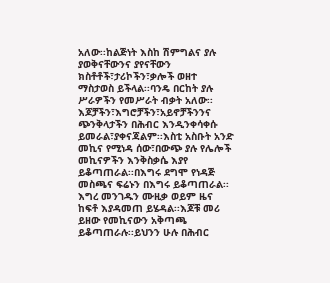አለው፡፡ከልጅነት እስከ ሽምግልና ያሉ ያወቅናቸውንና ያየናቸውን ክስቶቶች፣ታሪኮችን፣ቃሎች ወዘተ ማስታወስ ይችላል፡፡ባንዴ በርከት ያሉ ሥራዎችን የመሥራት ብቃት አለው፡፡እጆቻችን፣እግሮቻችን፣አይኖቻችንንና ጭንቅላታችን በሕብር እንዲንቀሳቀሱ ይመራል፣ያቀናጃልም፡፡እስቲ አስቡት አንድ መኪና የሚነዳ ሰው፣በውጭ ያሉ የሌሎች መኪናዎችን እንቅስቃሴ እያየ ይቆጣጠራል፡፡በእግሩ ደግሞ የነዳጅ መስጫና ፍሬኑን በእግሩ ይቆጣጠራል፡፡እግረ መንገዱን ሙዚቃ ወይም ዜና ከፍቶ እያዳመጠ ይሄዳል፡፡እጆቹ መሪ ይዘው የመኪናውን አቅጣጫ ይቆጣጠራሉ፡፡ይህንን ሁሉ በሕብር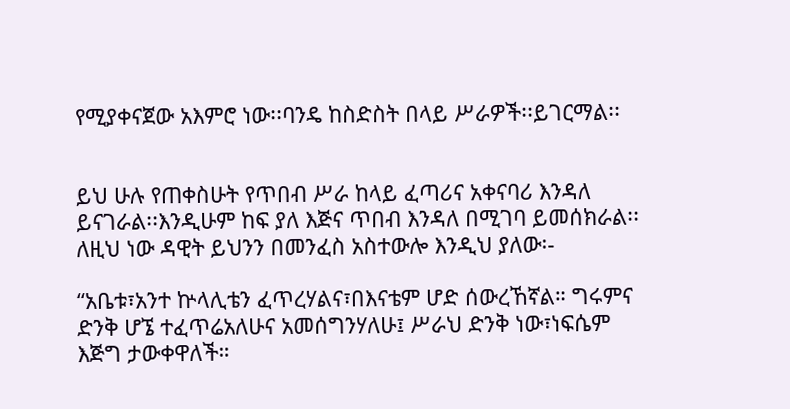የሚያቀናጀው አእምሮ ነው፡፡ባንዴ ከስድስት በላይ ሥራዎች፡፡ይገርማል፡፡


ይህ ሁሉ የጠቀስሁት የጥበብ ሥራ ከላይ ፈጣሪና አቀናባሪ እንዳለ ይናገራል፡፡እንዲሁም ከፍ ያለ እጅና ጥበብ እንዳለ በሚገባ ይመሰክራል፡፡ለዚህ ነው ዳዊት ይህንን በመንፈስ አስተውሎ እንዲህ ያለው፡-

“አቤቱ፣አንተ ኵላሊቴን ፈጥረሃልና፣በእናቴም ሆድ ሰውረኸኛል። ግሩምና ድንቅ ሆኜ ተፈጥሬአለሁና አመሰግንሃለሁ፤ ሥራህ ድንቅ ነው፣ነፍሴም እጅግ ታውቀዋለች።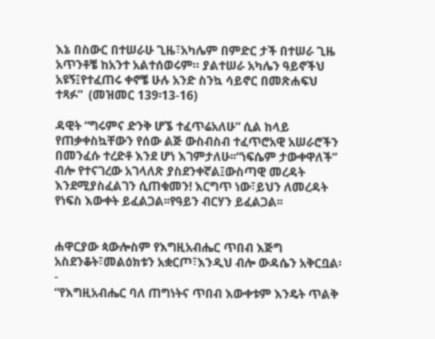እኔ በስውር በተሠራሁ ጊዜ፣አካሌም በምድር ታች በተሠራ ጊዜ አጥንቶቼ ከአንተ አልተሰወሩም። ያልተሠራ አካሌን ዓይኖችህ አዩኝ፤የተፈጠሩ ቀኖቼ ሁሉ አንድ ስንኳ ሳይኖር በመጽሐፍህ ተጻፉ”  (መዝመር 139፡13-16)

ዳዊት “ግሩምና ድንቅ ሆኜ ተፈጥሬአለሁ” ሲል ከላይ የጠቃቀስኳቸውን የሰው ልጅ ውስብስብ ተፈጥሮአዊ አሠራሮችን በመንፈሱ ተረድቶ እንደ ሆነ እገምታለሁ፡፡“ነፍሴም ታውቀዋለች” ብሎ የተናገረው አገላለጽ ያስደንቀኛል፤ውስጣዊ መረዳት እንደሚያስፈልገን ሲጠቁመን! እርግጥ ነው፣ይህን ለመረዳት የነፍስ እውቀት ይፈልጋል፡፡የዓይን ብርሃን ይፈልጋል፡፡


ሐዋርያው ጳውሎስም የእግዚአብሔር ጥበብ እጅግ አስደንቆት፣መልዕክቱን አቋርጦ፣እንዲህ ብሎ ውዳሴን አቅርቧል፡-
“የእግዚአብሔር ባለ ጠግነትና ጥበብ እውቀቱም እንዴት ጥልቅ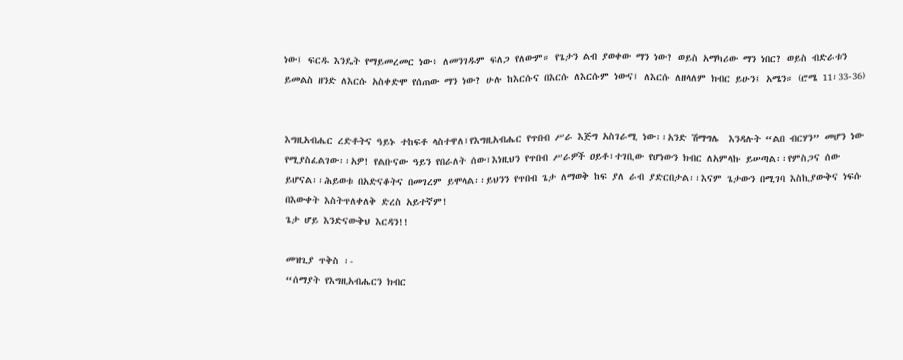ነው፤ ፍርዱ እንዴት የማይመረመር ነው፥ ለመንገዱም ፍለጋ የለውም። የጌታን ልብ ያወቀው ማን ነው? ወይስ አማካሪው ማን ነበር? ወይስ ብድራቱን ይመልስ ዘንድ ለእርሱ አስቀድሞ የሰጠው ማን ነው? ሁሉ ከእርሱና በእርሱ ለእርሱም ነውና፤ ለእርሱ ለዘላለም ክብር ይሁን፤ አሜን። (ሮሜ 11፡33-36)


እግዚአብሔር ረድቶትና ዓይኑ ተከፍቶ ላስተዋለ፣የእግዚአብሔር የጥበብ ሥራ እጅግ አስገራሚ ነው፡፡አንድ ሽማግሌ  እንዳሉት “ልበ ብርሃን” መሆን ነው የሚያስፈልገው፡፡አዎ! የልቡናው ዓይን የበራለት ሰው፣እነዚህን የጥበብ ሥራዎች ዐይቶ፣ተገቢው የሆነውን ክብር ለአምላኩ ይሠጣል፡፡የምስጋና ሰው ይሆናል፡፡ሕይወቱ በአድናቆትና በመገረም ይሞላል፡፡ይህንን የጥበብ ጌታ ለማወቅ ከፍ ያለ ራብ ያድርበታል፡፡እናም ጌታውን በሚገባ እስኪያውቅና ነፍሱ በእውቀት እስትጥለቀለቅ ድረስ አይተኛም!
ጌታ ሆይ እንድናውቅህ እርዳን!!

መዝጊያ ጥቅስ ፡-
“ሰማያት የእግዚአብሔርን ክብር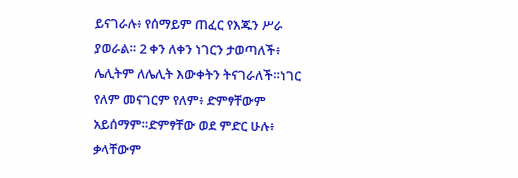ይናገራሉ፥ የሰማይም ጠፈር የእጁን ሥራ ያወራል። 2 ቀን ለቀን ነገርን ታወጣለች፥ ሌሊትም ለሌሊት እውቀትን ትናገራለች።ነገር የለም መናገርም የለም፥ ድምፃቸውም አይሰማም።ድምፃቸው ወደ ምድር ሁሉ፥ ቃላቸውም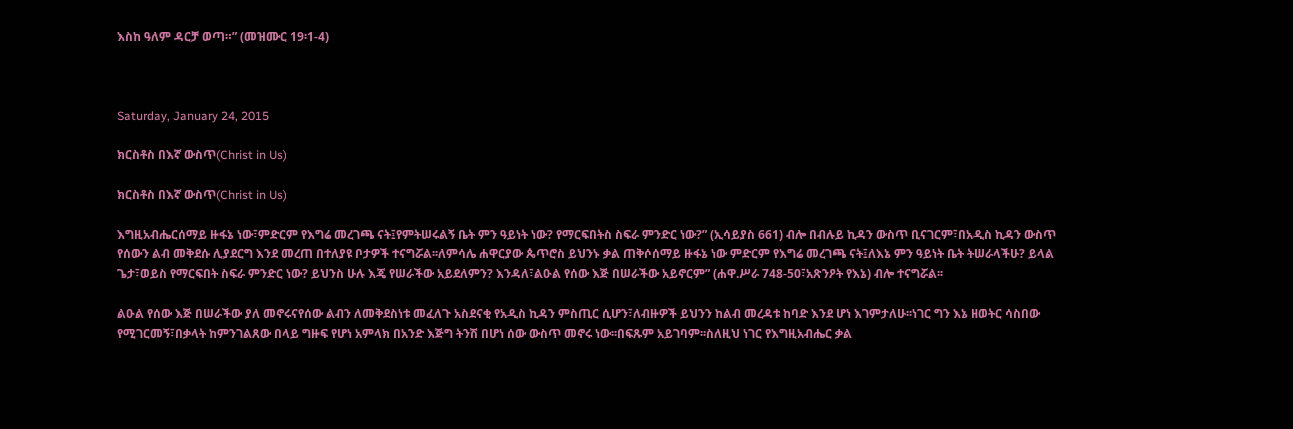እስከ ዓለም ዳርቻ ወጣ።” (መዝሙር 19፡1-4)



Saturday, January 24, 2015

ክርስቶስ በእኛ ውስጥ(Christ in Us)

ክርስቶስ በእኛ ውስጥ(Christ in Us)

እግዚአብሔርሰማይ ዙፋኔ ነው፣ምድርም የእግሬ መረገጫ ናት፤የምትሠሩልኝ ቤት ምን ዓይነት ነው? የማርፍበትስ ስፍራ ምንድር ነው?” (ኢሳይያስ 661) ብሎ በብሉይ ኪዳን ውስጥ ቢናገርም፣በአዲስ ኪዳን ውስጥ የሰውን ልብ መቅደሱ ሊያደርግ እንደ መረጠ በተለያዩ ቦታዎች ተናግሯል፡፡ለምሳሌ ሐዋርያው ጴጥሮስ ይህንኑ ቃል ጠቅሶሰማይ ዙፋኔ ነው ምድርም የእግሬ መረገጫ ናት፤ለእኔ ምን ዓይነት ቤት ትሠራላችሁ? ይላል ጌታ፣ወይስ የማርፍበት ስፍራ ምንድር ነው? ይህንስ ሁሉ እጄ የሠራችው አይደለምን? እንዳለ፣ልዑል የሰው እጅ በሠራችው አይኖርም” (ሐዋ.ሥራ 748-50፣አጽንዖት የእኔ) ብሎ ተናግሯል፡፡

ልዑል የሰው እጅ በሠራችው ያለ መኖሩናየሰው ልብን ለመቅደስነቱ መፈለጉ አስደናቂ የአዲስ ኪዳን ምስጢር ሲሆን፣ለብዙዎች ይህንን ከልብ መረዳቱ ከባድ እንደ ሆነ እገምታለሁ፡፡ነገር ግን እኔ ዘወትር ሳስበው የሚገርመኝ፣በቃላት ከምንገልጸው በላይ ግዙፍ የሆነ አምላክ በአንድ እጅግ ትንሽ በሆነ ሰው ውስጥ መኖሩ ነው፡፡በፍጹም አይገባም፡፡ስለዚህ ነገር የእግዚአብሔር ቃል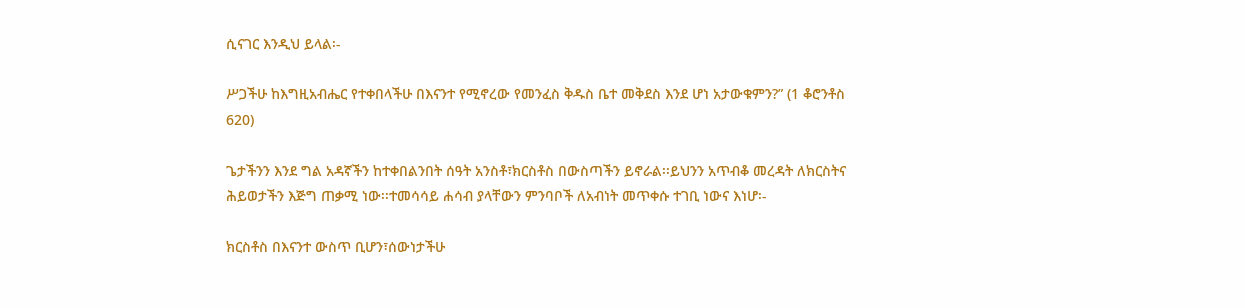ሲናገር እንዲህ ይላል፡-

ሥጋችሁ ከእግዚአብሔር የተቀበላችሁ በእናንተ የሚኖረው የመንፈስ ቅዱስ ቤተ መቅደስ እንደ ሆነ አታውቁምን?” (1 ቆሮንቶስ 620)

ጌታችንን እንደ ግል አዳኛችን ከተቀበልንበት ሰዓት አንስቶ፣ክርስቶስ በውስጣችን ይኖራል፡፡ይህንን አጥብቆ መረዳት ለክርስትና ሕይወታችን እጅግ ጠቃሚ ነው፡፡ተመሳሳይ ሐሳብ ያላቸውን ምንባቦች ለአብነት መጥቀሱ ተገቢ ነውና እነሆ፡-

ክርስቶስ በእናንተ ውስጥ ቢሆን፣ሰውነታችሁ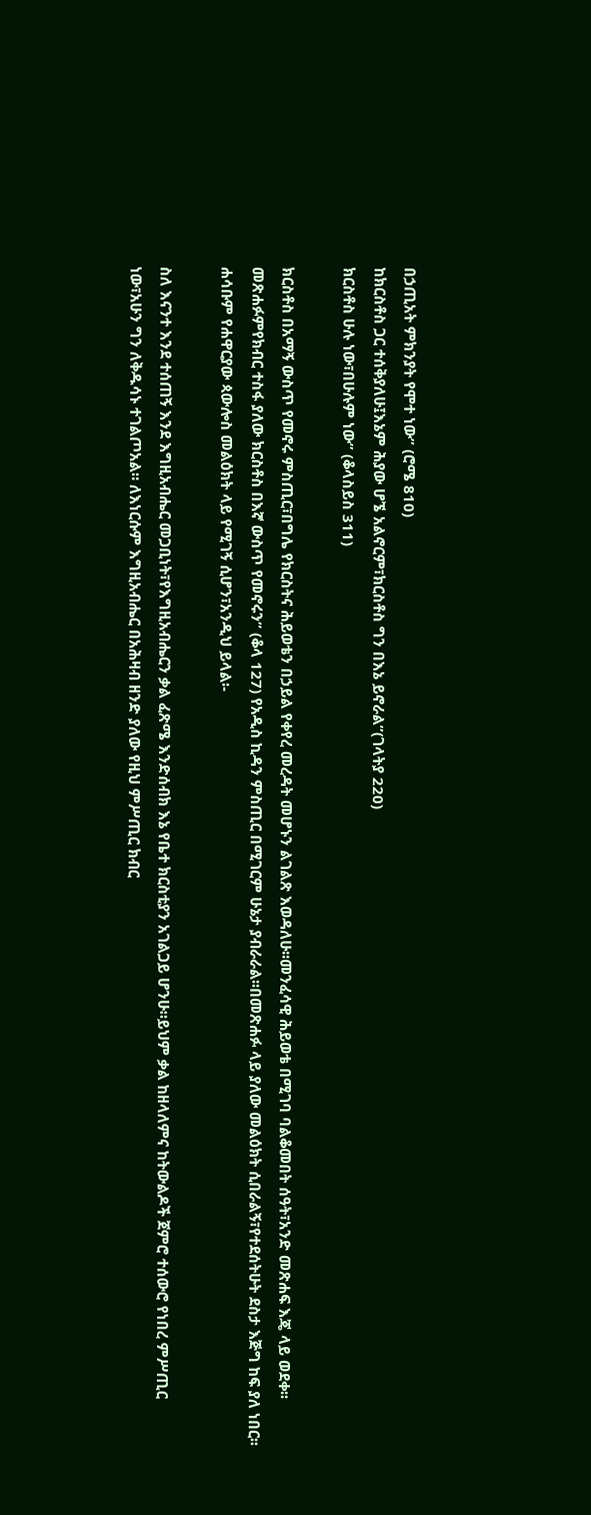በኃጢአት ምክንያት የሞተ ነው” (ሮሜ 810)
ከክርስቶስ ጋር ተሰቅያለሁ፤እኔም ሕያው ሆኜ አልኖርም፣ክርስቶስ ግን በእኔ ይኖራል”(ገላትያ 220)
ክርስቶስ ሁሉ ነው፣በሁሉም ነው” (ቆላስይስ 311)

ክርስቶስ በአማኝ ውስጥ የመኖሩ ምስጢር፣በግሌ የክርስትና ሕይወቴን በኃይል የቀየረ መረዳት መሆኑን ልገልጽ እወዳለሁ፡፡መንፈሳዊ ሕይወቴ በሚገባ ባልቆመበት ሰዓት፣አንድ መጽሐፍ እጄ ላይ ወደቀ፡፡መጽሐፉምየክብር ተስፋ ያለው ክርስቶስ በእኛ ውስጥ የመኖሩን” (ቆላ 127) የአዲስ ኪዳን ምስጢር በሚገርም ሁኔታ ያብራራል፡፡በመጽሐፉ ላይ ያለው መልዕክት ሲበራልኝ፣የተደሰትሁት ደስታ እጅግ ከፍ ያለ ነበር፡፡ሐሳቡም የሐዋርያው ጳውሎስ መልዕክት ላይ የሚገኝ ሲሆን፣አንዲህ ይላል፡-

ስለ እናንተ እንደ ተሰጠኝ እንደ እግዚአብሔር መጋቢነት፣የእግዚአብሔርን ቃል ፈጽሜ እንድሰብክ እኔ የቤተ ክርስቲያን አገልጋይ ሆንሁ።ይህም ቃል ከዘላለምና ከትውልዶች ጀምሮ ተሰውሮ የነበረ ምሥጢር ነው፣አሁን ግን ለቅዱሳኑ ተገልጦአል። ለእነርሱም እግዚአብሔር በአሕዛብ ዘንድ ያለው የዚህ ምሥጢር ክብር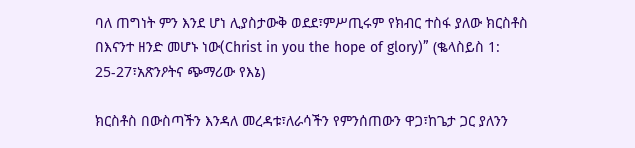ባለ ጠግነት ምን እንደ ሆነ ሊያስታውቅ ወደደ፣ምሥጢሩም የክብር ተስፋ ያለው ክርስቶስ በእናንተ ዘንድ መሆኑ ነው(Christ in you the hope of glory)” (ቈላስይስ 1: 25-27፣አጽንዖትና ጭማሪው የእኔ)

ክርስቶስ በውስጣችን እንዳለ መረዳቱ፣ለራሳችን የምንሰጠውን ዋጋ፣ከጌታ ጋር ያለንን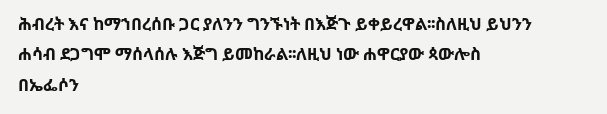ሕብረት እና ከማኀበረሰቡ ጋር ያለንን ግንኙነት በእጅጉ ይቀይረዋል፡፡ስለዚህ ይህንን ሐሳብ ደጋግሞ ማሰላሰሉ እጅግ ይመከራል፡፡ለዚህ ነው ሐዋርያው ጳውሎስ በኤፌሶን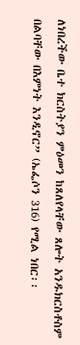ለነበረችው ቤተ ክርስትያን ምዕመን ከጸለየላቸው ጸሎት አንዱክርስቶስም በልባቸው በእምነት እንዲኖር” (ኤፌሶን 316) የሚል ነበር፡፡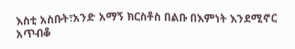እስቲ አስቡት፣አንድ አማኝ ክርስቶስ በልቡ በእምነት እንደሚኖር አጥብቆ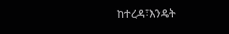ከተረዳ፣እንዴት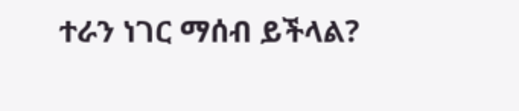ተራን ነገር ማሰብ ይችላል?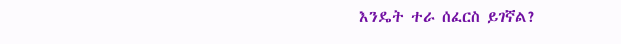እንዴት ተራ ሰፈርስ ይገኛል?